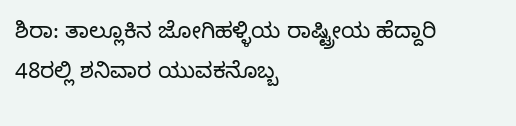ಶಿರಾ: ತಾಲ್ಲೂಕಿನ ಜೋಗಿಹಳ್ಳಿಯ ರಾಷ್ಟ್ರೀಯ ಹೆದ್ದಾರಿ 48ರಲ್ಲಿ ಶನಿವಾರ ಯುವಕನೊಬ್ಬ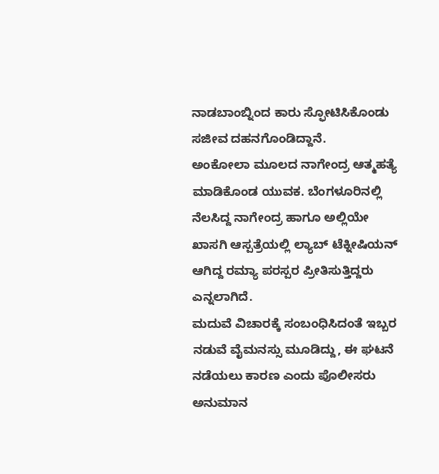ನಾಡಬಾಂಬ್ನಿಂದ ಕಾರು ಸ್ಫೋಟಿಸಿಕೊಂಡು ಸಜೀವ ದಹನಗೊಂಡಿದ್ದಾನೆ.
ಅಂಕೋಲಾ ಮೂಲದ ನಾಗೇಂದ್ರ ಆತ್ಮಹತ್ಯೆ ಮಾಡಿಕೊಂಡ ಯುವಕ. ಬೆಂಗಳೂರಿನಲ್ಲಿ ನೆಲಸಿದ್ದ ನಾಗೇಂದ್ರ ಹಾಗೂ ಅಲ್ಲಿಯೇ ಖಾಸಗಿ ಆಸ್ಪತ್ರೆಯಲ್ಲಿ ಲ್ಯಾಬ್ ಟೆಕ್ನೀಷಿಯನ್ ಆಗಿದ್ದ ರಮ್ಯಾ ಪರಸ್ಪರ ಪ್ರೀತಿಸುತ್ತಿದ್ದರು ಎನ್ನಲಾಗಿದೆ.
ಮದುವೆ ವಿಚಾರಕ್ಕೆ ಸಂಬಂಧಿಸಿದಂತೆ ಇಬ್ಬರ ನಡುವೆ ವೈಮನಸ್ಸು ಮೂಡಿದ್ದು, ಈ ಘಟನೆ ನಡೆಯಲು ಕಾರಣ ಎಂದು ಪೊಲೀಸರು ಅನುಮಾನ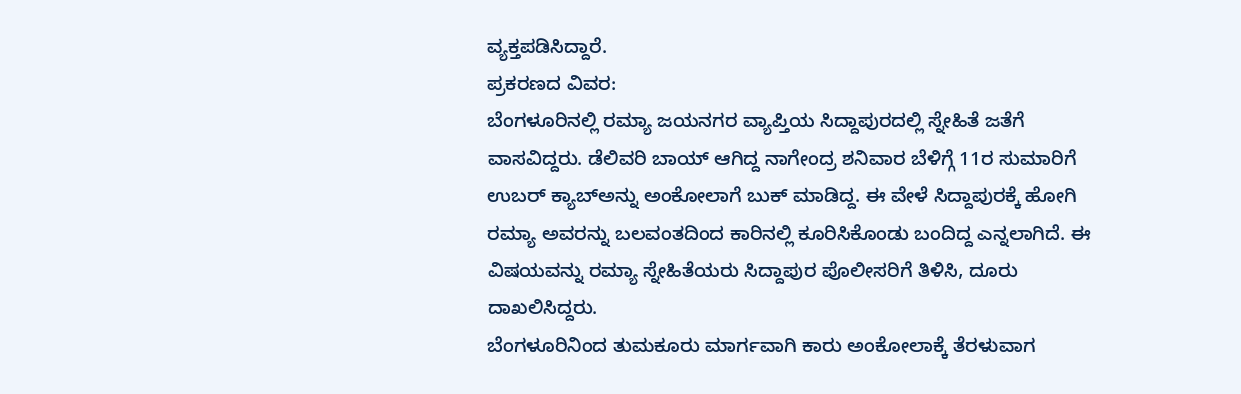ವ್ಯಕ್ತಪಡಿಸಿದ್ದಾರೆ.
ಪ್ರಕರಣದ ವಿವರ:
ಬೆಂಗಳೂರಿನಲ್ಲಿ ರಮ್ಯಾ ಜಯನಗರ ವ್ಯಾಪ್ತಿಯ ಸಿದ್ದಾಪುರದಲ್ಲಿ ಸ್ನೇಹಿತೆ ಜತೆಗೆ ವಾಸವಿದ್ದರು. ಡೆಲಿವರಿ ಬಾಯ್ ಆಗಿದ್ದ ನಾಗೇಂದ್ರ ಶನಿವಾರ ಬೆಳಿಗ್ಗೆ 11ರ ಸುಮಾರಿಗೆ ಉಬರ್ ಕ್ಯಾಬ್ಅನ್ನು ಅಂಕೋಲಾಗೆ ಬುಕ್ ಮಾಡಿದ್ದ. ಈ ವೇಳೆ ಸಿದ್ದಾಪುರಕ್ಕೆ ಹೋಗಿ ರಮ್ಯಾ ಅವರನ್ನು ಬಲವಂತದಿಂದ ಕಾರಿನಲ್ಲಿ ಕೂರಿಸಿಕೊಂಡು ಬಂದಿದ್ದ ಎನ್ನಲಾಗಿದೆ. ಈ ವಿಷಯವನ್ನು ರಮ್ಯಾ ಸ್ನೇಹಿತೆಯರು ಸಿದ್ದಾಪುರ ಪೊಲೀಸರಿಗೆ ತಿಳಿಸಿ, ದೂರು ದಾಖಲಿಸಿದ್ದರು.
ಬೆಂಗಳೂರಿನಿಂದ ತುಮಕೂರು ಮಾರ್ಗವಾಗಿ ಕಾರು ಅಂಕೋಲಾಕ್ಕೆ ತೆರಳುವಾಗ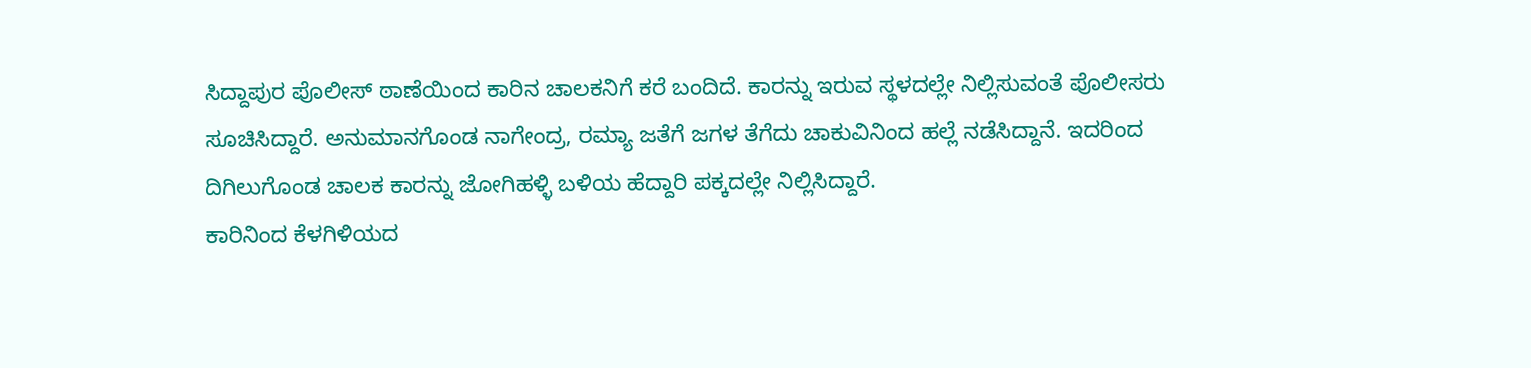ಸಿದ್ದಾಪುರ ಪೊಲೀಸ್ ಠಾಣೆಯಿಂದ ಕಾರಿನ ಚಾಲಕನಿಗೆ ಕರೆ ಬಂದಿದೆ. ಕಾರನ್ನು ಇರುವ ಸ್ಥಳದಲ್ಲೇ ನಿಲ್ಲಿಸುವಂತೆ ಪೊಲೀಸರು ಸೂಚಿಸಿದ್ದಾರೆ. ಅನುಮಾನಗೊಂಡ ನಾಗೇಂದ್ರ, ರಮ್ಯಾ ಜತೆಗೆ ಜಗಳ ತೆಗೆದು ಚಾಕುವಿನಿಂದ ಹಲ್ಲೆ ನಡೆಸಿದ್ದಾನೆ. ಇದರಿಂದ ದಿಗಿಲುಗೊಂಡ ಚಾಲಕ ಕಾರನ್ನು ಜೋಗಿಹಳ್ಳಿ ಬಳಿಯ ಹೆದ್ದಾರಿ ಪಕ್ಕದಲ್ಲೇ ನಿಲ್ಲಿಸಿದ್ದಾರೆ.
ಕಾರಿನಿಂದ ಕೆಳಗಿಳಿಯದ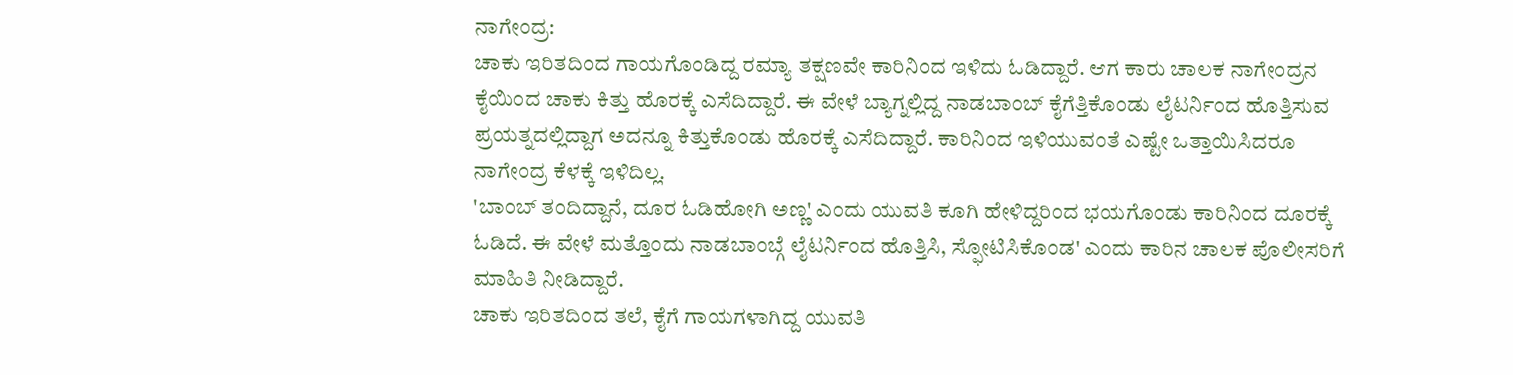ನಾಗೇಂದ್ರ:
ಚಾಕು ಇರಿತದಿಂದ ಗಾಯಗೊಂಡಿದ್ದ ರಮ್ಯಾ ತಕ್ಷಣವೇ ಕಾರಿನಿಂದ ಇಳಿದು ಓಡಿದ್ದಾರೆ. ಆಗ ಕಾರು ಚಾಲಕ ನಾಗೇಂದ್ರನ ಕೈಯಿಂದ ಚಾಕು ಕಿತ್ತು ಹೊರಕ್ಕೆ ಎಸೆದಿದ್ದಾರೆ. ಈ ವೇಳೆ ಬ್ಯಾಗ್ನಲ್ಲಿದ್ದ ನಾಡಬಾಂಬ್ ಕೈಗೆತ್ತಿಕೊಂಡು ಲೈಟರ್ನಿಂದ ಹೊತ್ತಿಸುವ ಪ್ರಯತ್ನದಲ್ಲಿದ್ದಾಗ ಅದನ್ನೂ ಕಿತ್ತುಕೊಂಡು ಹೊರಕ್ಕೆ ಎಸೆದಿದ್ದಾರೆ. ಕಾರಿನಿಂದ ಇಳಿಯುವಂತೆ ಎಷ್ಟೇ ಒತ್ತಾಯಿಸಿದರೂ ನಾಗೇಂದ್ರ ಕೆಳಕ್ಕೆ ಇಳಿದಿಲ್ಲ.
'ಬಾಂಬ್ ತಂದಿದ್ದಾನೆ, ದೂರ ಓಡಿಹೋಗಿ ಅಣ್ಣ' ಎಂದು ಯುವತಿ ಕೂಗಿ ಹೇಳಿದ್ದರಿಂದ ಭಯಗೊಂಡು ಕಾರಿನಿಂದ ದೂರಕ್ಕೆ ಓಡಿದೆ. ಈ ವೇಳೆ ಮತ್ತೊಂದು ನಾಡಬಾಂಬ್ಗೆ ಲೈಟರ್ನಿಂದ ಹೊತ್ತಿಸಿ, ಸ್ಫೋಟಿಸಿಕೊಂಡ' ಎಂದು ಕಾರಿನ ಚಾಲಕ ಪೊಲೀಸರಿಗೆ ಮಾಹಿತಿ ನೀಡಿದ್ದಾರೆ.
ಚಾಕು ಇರಿತದಿಂದ ತಲೆ, ಕೈಗೆ ಗಾಯಗಳಾಗಿದ್ದ ಯುವತಿ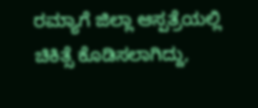ರಮ್ಯಾಗೆ ಜಿಲ್ಲಾ ಆಸ್ಪತ್ರೆಯಲ್ಲಿ ಚಿಕಿತ್ಸೆ ಕೊಡಿಸಲಾಗಿದ್ದು,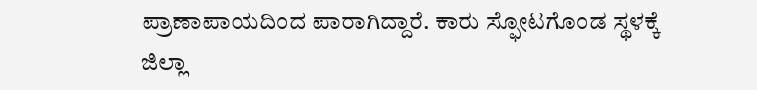ಪ್ರಾಣಾಪಾಯದಿಂದ ಪಾರಾಗಿದ್ದಾರೆ. ಕಾರು ಸ್ಫೋಟಗೊಂಡ ಸ್ಥಳಕ್ಕೆ ಜಿಲ್ಲಾ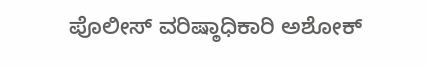ಪೊಲೀಸ್ ವರಿಷ್ಠಾಧಿಕಾರಿ ಅಶೋಕ್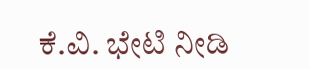ಕೆ.ವಿ. ಭೇಟಿ ನೀಡಿ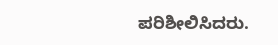ಪರಿಶೀಲಿಸಿದರು.